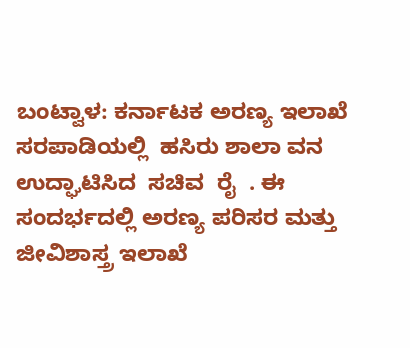ಬಂಟ್ವಾಳ: ಕರ್ನಾಟಕ ಅರಣ್ಯ ಇಲಾಖೆ  ಸರಪಾಡಿಯಲ್ಲಿ  ಹಸಿರು ಶಾಲಾ ವನ ಉದ್ಘಾಟಿಸಿದ  ಸಚಿವ  ರೈ  . ಈ     ಸಂದರ್ಭದಲ್ಲಿ ಅರಣ್ಯ ಪರಿಸರ ಮತ್ತು ಜೀವಿಶಾಸ್ತ್ರ ಇಲಾಖೆ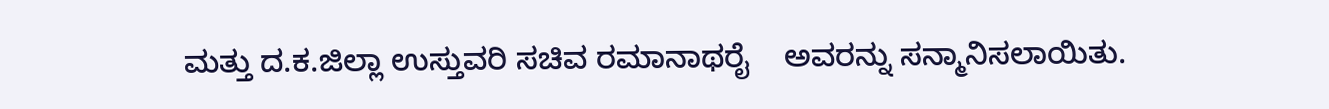ಮತ್ತು ದ.ಕ.ಜಿಲ್ಲಾ ಉಸ್ತುವರಿ ಸಚಿವ ರಮಾನಾಥರೈ    ಅವರನ್ನು ಸನ್ಮಾನಿಸಲಾಯಿತು.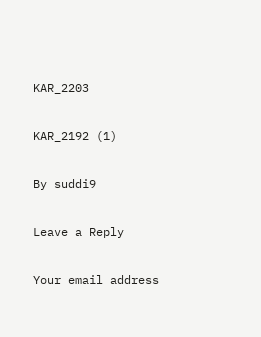KAR_2203

KAR_2192 (1)

By suddi9

Leave a Reply

Your email address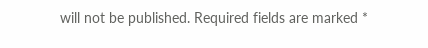will not be published. Required fields are marked *